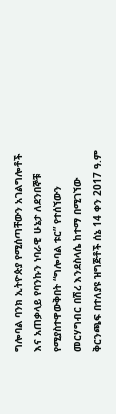ግሎባል ባንክ ኢትዮጵያ የሚሰጣቸውን አገልግሎቶች እና አጠቃላይ የባንኩን ነባራዊ ሁኔታ ለደንበኞቹ የሚያስተዋውቅበት “ግሎባል ቱር” የተሰኘውን መርሃግብር በሽረ እንደስላሴ ከተማ በሚገኘው ቅርንጫፍ በተለያዩ ዝግጅቶች ሰኔ 14 ቀን 2017 ዓ.ም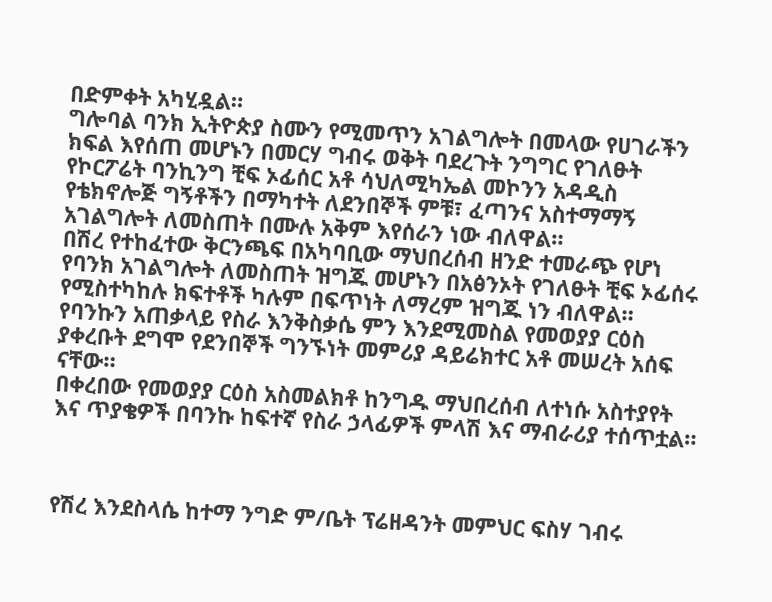በድምቀት አካሂዷል።
ግሎባል ባንክ ኢትዮጵያ ስሙን የሚመጥን አገልግሎት በመላው የሀገራችን ክፍል እየሰጠ መሆኑን በመርሃ ግብሩ ወቅት ባደረጉት ንግግር የገለፁት የኮርፖሬት ባንኪንግ ቺፍ ኦፊሰር አቶ ሳህለሚካኤል መኮንን አዳዲስ የቴክኖሎጅ ግኝቶችን በማካተት ለደንበኞች ምቹ፣ ፈጣንና አስተማማኝ አገልግሎት ለመስጠት በሙሉ አቅም እየሰራን ነው ብለዋል።
በሽረ የተከፈተው ቅርንጫፍ በአካባቢው ማህበረሰብ ዘንድ ተመራጭ የሆነ የባንክ አገልግሎት ለመስጠት ዝግጁ መሆኑን በአፅንኦት የገለፁት ቺፍ ኦፊሰሩ የሚስተካከሉ ክፍተቶች ካሉም በፍጥነት ለማረም ዝግጁ ነን ብለዋል።
የባንኩን አጠቃላይ የስራ እንቅስቃሴ ምን እንደሚመስል የመወያያ ርዕስ ያቀረቡት ደግሞ የደንበኞች ግንኙነት መምሪያ ዳይሬክተር አቶ መሠረት አሰፍ ናቸው።
በቀረበው የመወያያ ርዕስ አስመልክቶ ከንግዱ ማህበረሰብ ለተነሱ አስተያየት እና ጥያቄዎች በባንኩ ከፍተኛ የስራ ኃላፊዎች ምላሽ እና ማብራሪያ ተሰጥቷል።



የሽረ እንደስላሴ ከተማ ንግድ ም/ቤት ፕሬዘዳንት መምህር ፍስሃ ገብሩ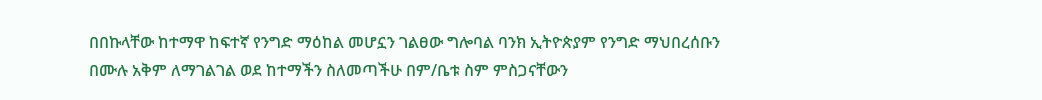በበኩላቸው ከተማዋ ከፍተኛ የንግድ ማዕከል መሆኗን ገልፀው ግሎባል ባንክ ኢትዮጵያም የንግድ ማህበረሰቡን በሙሉ አቅም ለማገልገል ወደ ከተማችን ስለመጣችሁ በም/ቤቱ ስም ምስጋናቸውን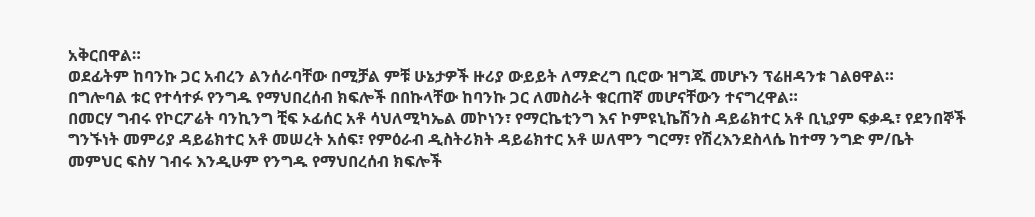አቅርበዋል።
ወደፊትም ከባንኩ ጋር አብረን ልንሰራባቸው በሚቻል ምቹ ሁኔታዎች ዙሪያ ውይይት ለማድረግ ቢሮው ዝግጁ መሆኑን ፕሬዘዳንቱ ገልፀዋል።
በግሎባል ቱር የተሳተፉ የንግዱ የማህበረሰብ ክፍሎች በበኩላቸው ከባንኩ ጋር ለመስራት ቁርጠኛ መሆናቸውን ተናግረዋል።
በመርሃ ግብሩ የኮርፖሬት ባንኪንግ ቺፍ ኦፊሰር አቶ ሳህለሚካኤል መኮነን፣ የማርኬቲንግ እና ኮምዩኒኬሽንስ ዳይሬክተር አቶ ቢኒያም ፍቃዱ፣ የደንበኞች ግንኙነት መምሪያ ዳይሬክተር አቶ መሠረት አሰፍ፣ የምዕራብ ዲስትሪክት ዳይሬክተር አቶ ሠለሞን ግርማ፣ የሽረእንደስላሴ ከተማ ንግድ ም/ቤት መምህር ፍስሃ ገብሩ እንዲሁም የንግዱ የማህበረሰብ ክፍሎች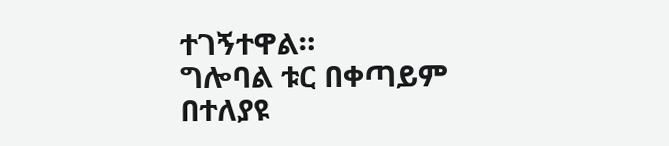ተገኝተዋል።
ግሎባል ቱር በቀጣይም በተለያዩ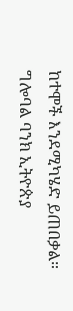ከተሞች እንደሚካሄድ ይጠበቃል።
ግሎባል ባንክ ኢትዮጵያ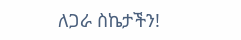ለጋራ ስኬታችን!